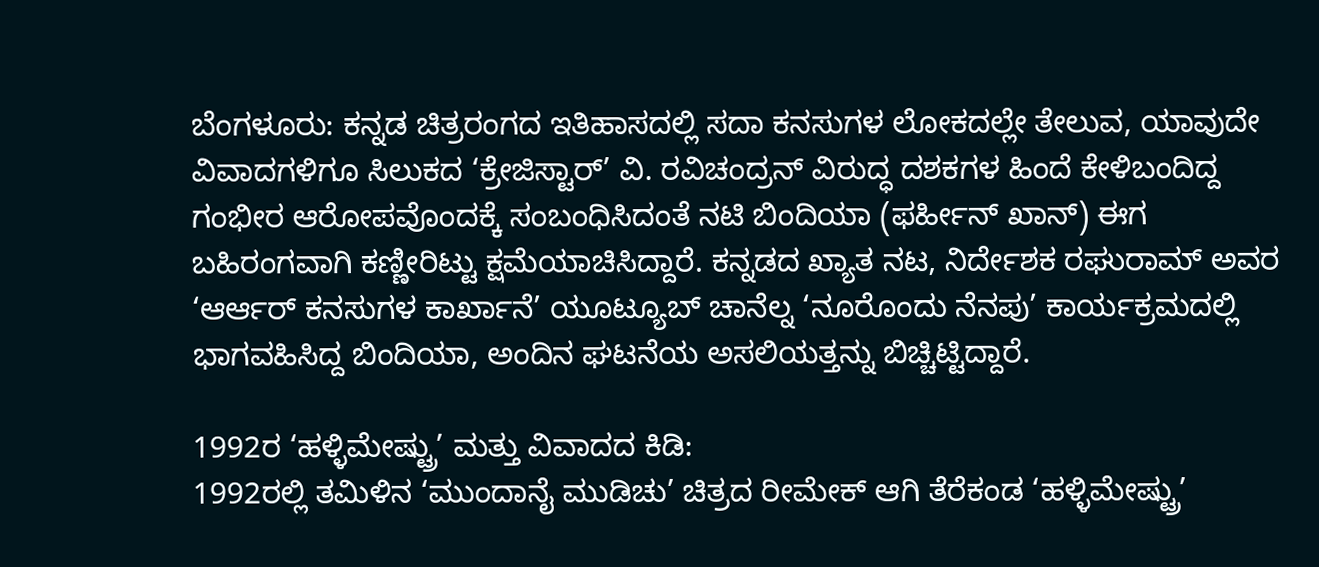ಬೆಂಗಳೂರು: ಕನ್ನಡ ಚಿತ್ರರಂಗದ ಇತಿಹಾಸದಲ್ಲಿ ಸದಾ ಕನಸುಗಳ ಲೋಕದಲ್ಲೇ ತೇಲುವ, ಯಾವುದೇ ವಿವಾದಗಳಿಗೂ ಸಿಲುಕದ ‘ಕ್ರೇಜಿಸ್ಟಾರ್’ ವಿ. ರವಿಚಂದ್ರನ್ ವಿರುದ್ಧ ದಶಕಗಳ ಹಿಂದೆ ಕೇಳಿಬಂದಿದ್ದ ಗಂಭೀರ ಆರೋಪವೊಂದಕ್ಕೆ ಸಂಬಂಧಿಸಿದಂತೆ ನಟಿ ಬಿಂದಿಯಾ (ಫರ್ಹೀನ್ ಖಾನ್) ಈಗ ಬಹಿರಂಗವಾಗಿ ಕಣ್ಣೀರಿಟ್ಟು ಕ್ಷಮೆಯಾಚಿಸಿದ್ದಾರೆ. ಕನ್ನಡದ ಖ್ಯಾತ ನಟ, ನಿರ್ದೇಶಕ ರಘುರಾಮ್ ಅವರ ‘ಆರ್ಆರ್ ಕನಸುಗಳ ಕಾರ್ಖಾನೆ’ ಯೂಟ್ಯೂಬ್ ಚಾನೆಲ್ನ ‘ನೂರೊಂದು ನೆನಪು’ ಕಾರ್ಯಕ್ರಮದಲ್ಲಿ ಭಾಗವಹಿಸಿದ್ದ ಬಿಂದಿಯಾ, ಅಂದಿನ ಘಟನೆಯ ಅಸಲಿಯತ್ತನ್ನು ಬಿಚ್ಚಿಟ್ಟಿದ್ದಾರೆ.

1992ರ ‘ಹಳ್ಳಿಮೇಷ್ಟ್ರು’ ಮತ್ತು ವಿವಾದದ ಕಿಡಿ:
1992ರಲ್ಲಿ ತಮಿಳಿನ ‘ಮುಂದಾನೈ ಮುಡಿಚು’ ಚಿತ್ರದ ರೀಮೇಕ್ ಆಗಿ ತೆರೆಕಂಡ ‘ಹಳ್ಳಿಮೇಷ್ಟ್ರು’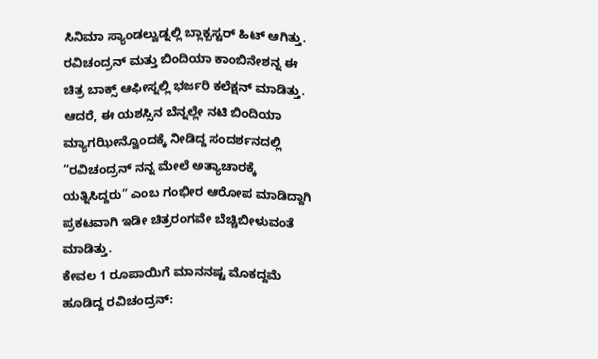ಸಿನಿಮಾ ಸ್ಯಾಂಡಲ್ವುಡ್ನಲ್ಲಿ ಬ್ಲಾಕ್ಬಸ್ಟರ್ ಹಿಟ್ ಆಗಿತ್ತು. ರವಿಚಂದ್ರನ್ ಮತ್ತು ಬಿಂದಿಯಾ ಕಾಂಬಿನೇಶನ್ನ ಈ ಚಿತ್ರ ಬಾಕ್ಸ್ ಆಫೀಸ್ನಲ್ಲಿ ಭರ್ಜರಿ ಕಲೆಕ್ಷನ್ ಮಾಡಿತ್ತು. ಆದರೆ, ಈ ಯಶಸ್ಸಿನ ಬೆನ್ನಲ್ಲೇ ನಟಿ ಬಿಂದಿಯಾ ಮ್ಯಾಗಝೀನ್ವೊಂದಕ್ಕೆ ನೀಡಿದ್ದ ಸಂದರ್ಶನದಲ್ಲಿ “ರವಿಚಂದ್ರನ್ ನನ್ನ ಮೇಲೆ ಅತ್ಯಾಚಾರಕ್ಕೆ ಯತ್ನಿಸಿದ್ದರು” ಎಂಬ ಗಂಭೀರ ಆರೋಪ ಮಾಡಿದ್ದಾಗಿ ಪ್ರಕಟವಾಗಿ ಇಡೀ ಚಿತ್ರರಂಗವೇ ಬೆಚ್ಚಿಬೀಳುವಂತೆ ಮಾಡಿತ್ತು.
ಕೇವಲ 1 ರೂಪಾಯಿಗೆ ಮಾನನಷ್ಟ ಮೊಕದ್ದಮೆ ಹೂಡಿದ್ದ ರವಿಚಂದ್ರನ್: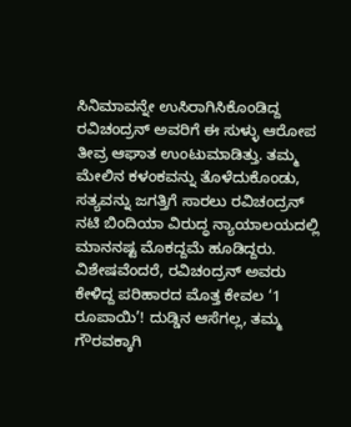ಸಿನಿಮಾವನ್ನೇ ಉಸಿರಾಗಿಸಿಕೊಂಡಿದ್ದ ರವಿಚಂದ್ರನ್ ಅವರಿಗೆ ಈ ಸುಳ್ಳು ಆರೋಪ ತೀವ್ರ ಆಘಾತ ಉಂಟುಮಾಡಿತ್ತು. ತಮ್ಮ ಮೇಲಿನ ಕಳಂಕವನ್ನು ತೊಳೆದುಕೊಂಡು, ಸತ್ಯವನ್ನು ಜಗತ್ತಿಗೆ ಸಾರಲು ರವಿಚಂದ್ರನ್ ನಟಿ ಬಿಂದಿಯಾ ವಿರುದ್ಧ ನ್ಯಾಯಾಲಯದಲ್ಲಿ ಮಾನನಷ್ಟ ಮೊಕದ್ದಮೆ ಹೂಡಿದ್ದರು. ವಿಶೇಷವೆಂದರೆ, ರವಿಚಂದ್ರನ್ ಅವರು ಕೇಳಿದ್ದ ಪರಿಹಾರದ ಮೊತ್ತ ಕೇವಲ ‘1 ರೂಪಾಯಿ’! ದುಡ್ಡಿನ ಆಸೆಗಲ್ಲ, ತಮ್ಮ ಗೌರವಕ್ಕಾಗಿ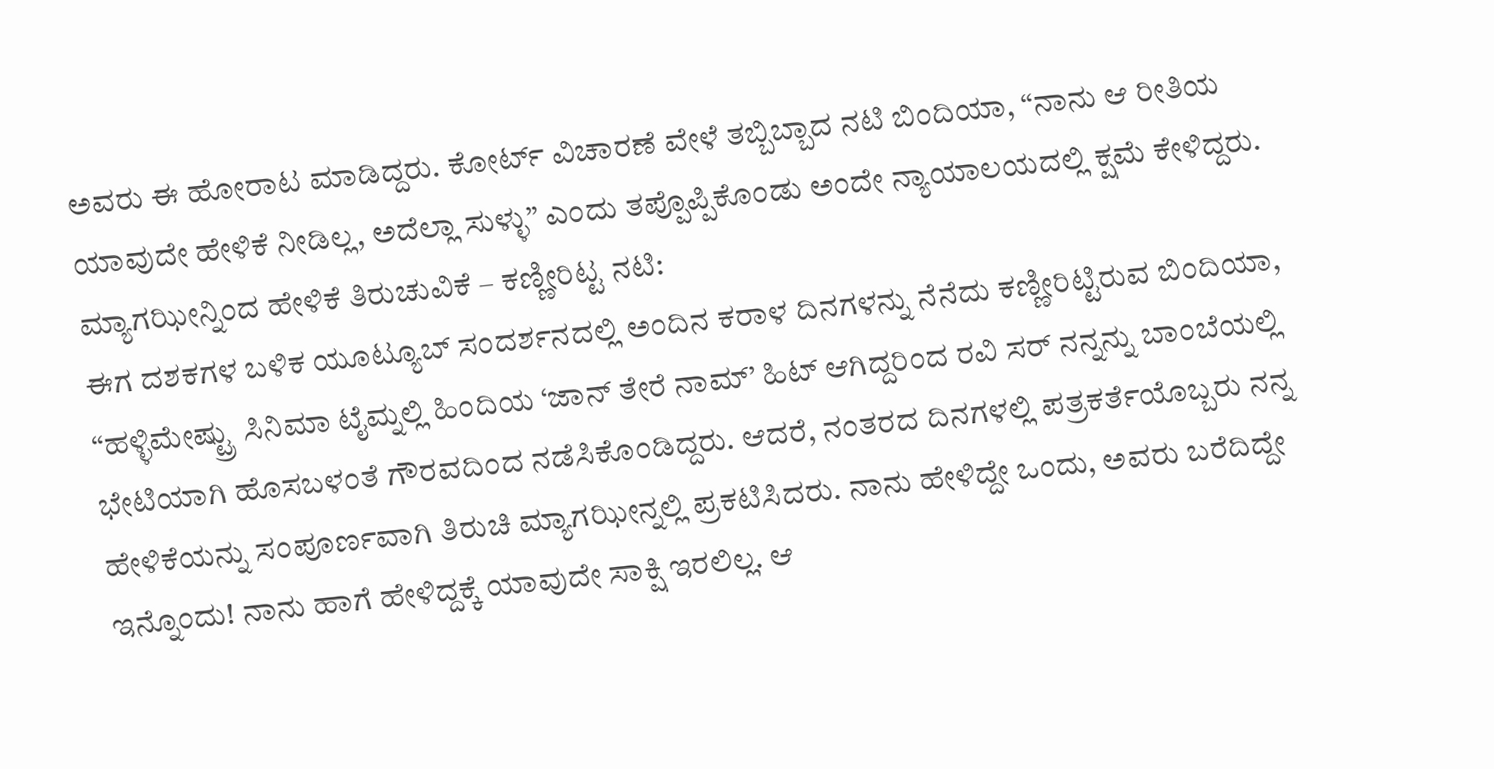ಅವರು ಈ ಹೋರಾಟ ಮಾಡಿದ್ದರು. ಕೋರ್ಟ್ ವಿಚಾರಣೆ ವೇಳೆ ತಬ್ಬಿಬ್ಬಾದ ನಟಿ ಬಿಂದಿಯಾ, “ನಾನು ಆ ರೀತಿಯ ಯಾವುದೇ ಹೇಳಿಕೆ ನೀಡಿಲ್ಲ, ಅದೆಲ್ಲಾ ಸುಳ್ಳು” ಎಂದು ತಪ್ಪೊಪ್ಪಿಕೊಂಡು ಅಂದೇ ನ್ಯಾಯಾಲಯದಲ್ಲಿ ಕ್ಷಮೆ ಕೇಳಿದ್ದರು.
ಮ್ಯಾಗಝೀನ್ನಿಂದ ಹೇಳಿಕೆ ತಿರುಚುವಿಕೆ – ಕಣ್ಣೀರಿಟ್ಟ ನಟಿ:
ಈಗ ದಶಕಗಳ ಬಳಿಕ ಯೂಟ್ಯೂಬ್ ಸಂದರ್ಶನದಲ್ಲಿ ಅಂದಿನ ಕರಾಳ ದಿನಗಳನ್ನು ನೆನೆದು ಕಣ್ಣೀರಿಟ್ಟಿರುವ ಬಿಂದಿಯಾ, “ಹಳ್ಳಿಮೇಷ್ಟ್ರು ಸಿನಿಮಾ ಟೈಮ್ನಲ್ಲಿ ಹಿಂದಿಯ ‘ಜಾನ್ ತೇರೆ ನಾಮ್’ ಹಿಟ್ ಆಗಿದ್ದರಿಂದ ರವಿ ಸರ್ ನನ್ನನ್ನು ಬಾಂಬೆಯಲ್ಲಿ ಭೇಟಿಯಾಗಿ ಹೊಸಬಳಂತೆ ಗೌರವದಿಂದ ನಡೆಸಿಕೊಂಡಿದ್ದರು. ಆದರೆ, ನಂತರದ ದಿನಗಳಲ್ಲಿ ಪತ್ರಕರ್ತೆಯೊಬ್ಬರು ನನ್ನ ಹೇಳಿಕೆಯನ್ನು ಸಂಪೂರ್ಣವಾಗಿ ತಿರುಚಿ ಮ್ಯಾಗಝೀನ್ನಲ್ಲಿ ಪ್ರಕಟಿಸಿದರು. ನಾನು ಹೇಳಿದ್ದೇ ಒಂದು, ಅವರು ಬರೆದಿದ್ದೇ ಇನ್ನೊಂದು! ನಾನು ಹಾಗೆ ಹೇಳಿದ್ದಕ್ಕೆ ಯಾವುದೇ ಸಾಕ್ಷಿ ಇರಲಿಲ್ಲ. ಆ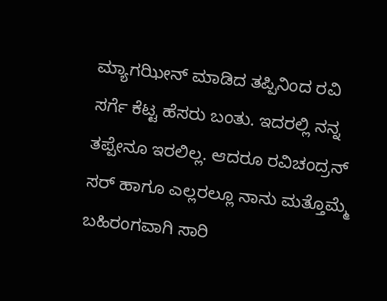ಮ್ಯಾಗಝೀನ್ ಮಾಡಿದ ತಪ್ಪಿನಿಂದ ರವಿ ಸರ್ಗೆ ಕೆಟ್ಟ ಹೆಸರು ಬಂತು. ಇದರಲ್ಲಿ ನನ್ನ ತಪ್ಪೇನೂ ಇರಲಿಲ್ಲ. ಆದರೂ ರವಿಚಂದ್ರನ್ ಸರ್ ಹಾಗೂ ಎಲ್ಲರಲ್ಲೂ ನಾನು ಮತ್ತೊಮ್ಮೆ ಬಹಿರಂಗವಾಗಿ ಸಾರಿ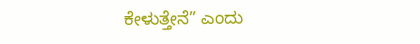ಕೇಳುತ್ತೇನೆ” ಎಂದು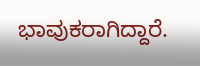ಭಾವುಕರಾಗಿದ್ದಾರೆ.